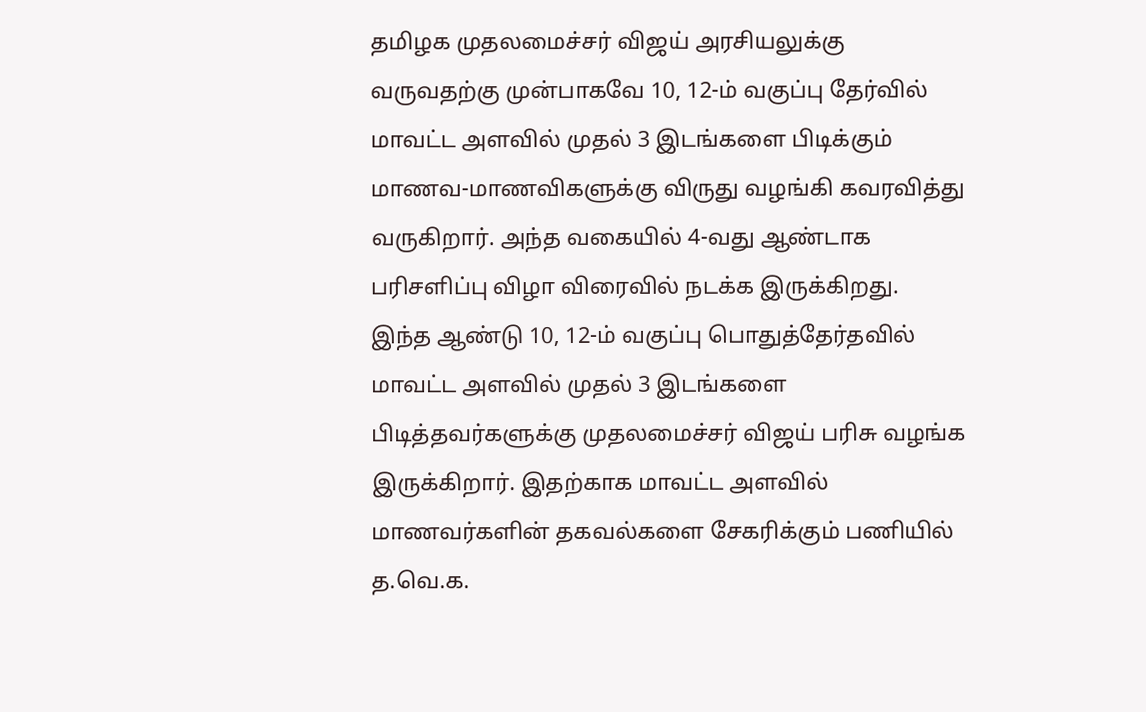தமிழக முதலமைச்சர் விஜய் அரசியலுக்கு வருவதற்கு முன்பாகவே 10, 12-ம் வகுப்பு தேர்வில் மாவட்ட அளவில் முதல் 3 இடங்களை பிடிக்கும் மாணவ-மாணவிகளுக்கு விருது வழங்கி கவரவித்து வருகிறார். அந்த வகையில் 4-வது ஆண்டாக பரிசளிப்பு விழா விரைவில் நடக்க இருக்கிறது.
இந்த ஆண்டு 10, 12-ம் வகுப்பு பொதுத்தேர்தவில் மாவட்ட அளவில் முதல் 3 இடங்களை பிடித்தவர்களுக்கு முதலமைச்சர் விஜய் பரிசு வழங்க இருக்கிறார். இதற்காக மாவட்ட அளவில் மாணவர்களின் தகவல்களை சேகரிக்கும் பணியில் த.வெ.க.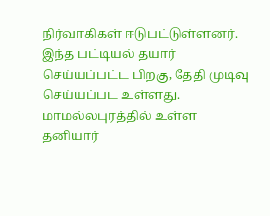நிர்வாகிகள் ஈடுபட்டுள்ளனர்.
இந்த பட்டியல் தயார் செய்யப்பட்ட பிறகு, தேதி முடிவு செய்யப்பட உள்ளது. மாமல்லபுரத்தில் உள்ள தனியார்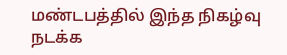மண்டபத்தில் இந்த நிகழ்வு நடக்க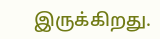இருக்கிறது.